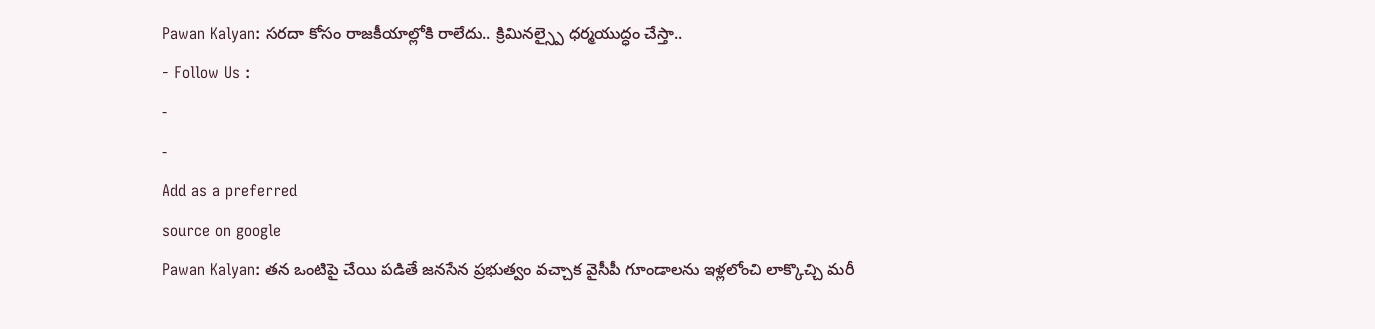Pawan Kalyan: సరదా కోసం రాజకీయాల్లోకి రాలేదు.. క్రిమినల్స్పై ధర్మయుద్ధం చేస్తా..
- Follow Us :
-
-
Add as a preferred
source on google
Pawan Kalyan: తన ఒంటిపై చేయి పడితే జనసేన ప్రభుత్వం వచ్చాక వైసీపీ గూండాలను ఇళ్లలోంచి లాక్కొచ్చి మరీ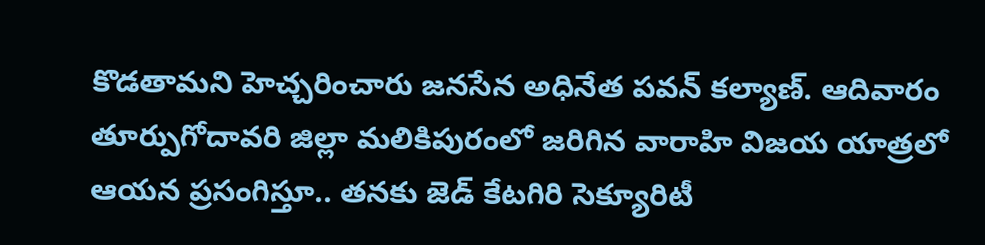కొడతామని హెచ్చరించారు జనసేన అధినేత పవన్ కల్యాణ్. ఆదివారం తూర్పుగోదావరి జిల్లా మలికిపురంలో జరిగిన వారాహి విజయ యాత్రలో ఆయన ప్రసంగిస్తూ.. తనకు జెడ్ కేటగిరి సెక్యూరిటీ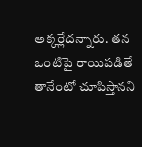అక్కర్లేదన్నారు. తన ఒంటిపై రాయిపడితే తానేంటో చూపిస్తానని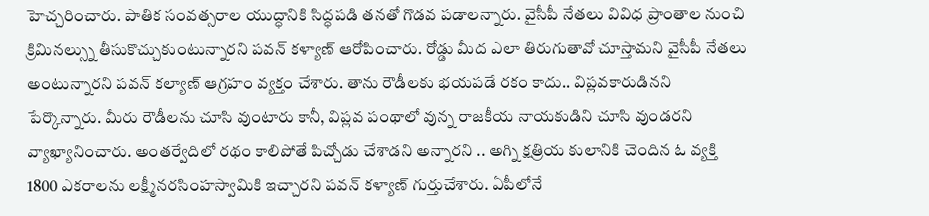హెచ్చరించారు. పాతిక సంవత్సరాల యుద్ధానికి సిద్ధపడి తనతో గొడవ పడాలన్నారు. వైసీపీ నేతలు వివిధ ప్రాంతాల నుంచి క్రిమినల్స్ను తీసుకొచ్చుకుంటున్నారని పవన్ కళ్యాణ్ ఆరోపించారు. రోడ్డు మీద ఎలా తిరుగుతావో చూస్తామని వైసీపీ నేతలు అంటున్నారని పవన్ కల్యాణ్ ఆగ్రహం వ్యక్తం చేశారు. తాను రౌడీలకు భయపడే రకం కాదు.. విప్లవకారుడినని పేర్కొన్నారు. మీరు రౌడీలను చూసి వుంటారు కానీ, విప్లవ పంథాలో వున్న రాజకీయ నాయకుడిని చూసి వుండరని వ్యాఖ్యానించారు. అంతర్వేదిలో రథం కాలిపోతే పిచ్చోడు చేశాడని అన్నారని .. అగ్ని క్షత్రియ కులానికి చెందిన ఓ వ్యక్తి 1800 ఎకరాలను లక్ష్మీనరసింహస్వామికి ఇచ్చారని పవన్ కళ్యాణ్ గుర్తుచేశారు. ఏపీలోనే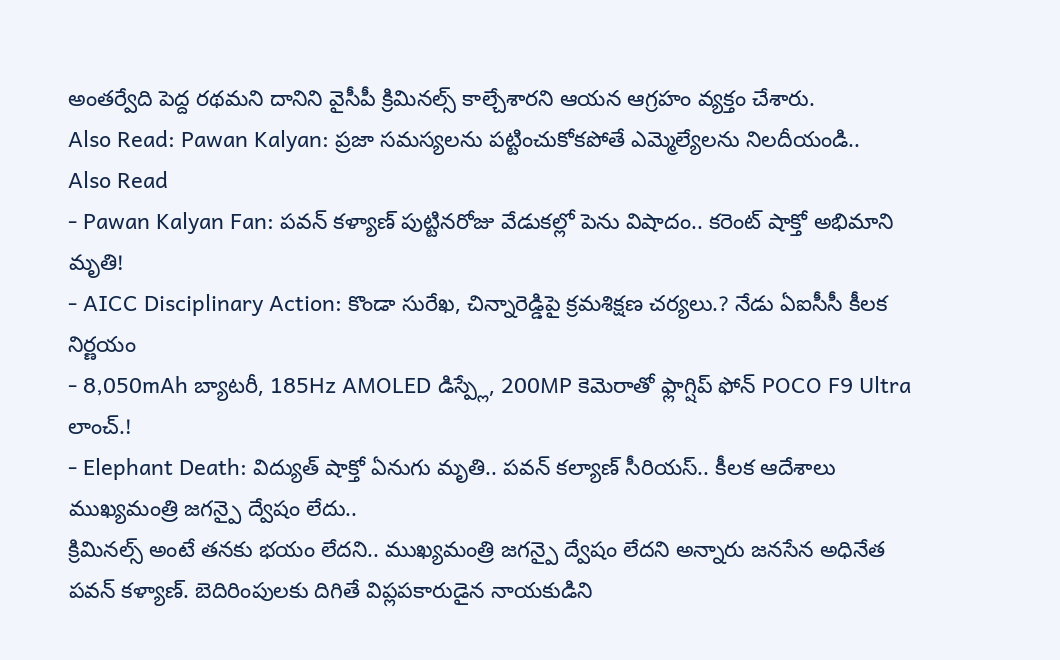అంతర్వేది పెద్ద రథమని దానిని వైసీపీ క్రిమినల్స్ కాల్చేశారని ఆయన ఆగ్రహం వ్యక్తం చేశారు.
Also Read: Pawan Kalyan: ప్రజా సమస్యలను పట్టించుకోకపోతే ఎమ్మెల్యేలను నిలదీయండి..
Also Read
- Pawan Kalyan Fan: పవన్ కళ్యాణ్ పుట్టినరోజు వేడుకల్లో పెను విషాదం.. కరెంట్ షాక్తో అభిమాని మృతి!
- AICC Disciplinary Action: కొండా సురేఖ, చిన్నారెడ్డిపై క్రమశిక్షణ చర్యలు.? నేడు ఏఐసీసీ కీలక నిర్ణయం
- 8,050mAh బ్యాటరీ, 185Hz AMOLED డిస్ప్లే, 200MP కెమెరాతో ఫ్లాగ్షిప్ ఫోన్ POCO F9 Ultra లాంచ్.!
- Elephant Death: విద్యుత్ షాక్తో ఏనుగు మృతి.. పవన్ కల్యాణ్ సీరియస్.. కీలక ఆదేశాలు
ముఖ్యమంత్రి జగన్పై ద్వేషం లేదు..
క్రిమినల్స్ అంటే తనకు భయం లేదని.. ముఖ్యమంత్రి జగన్పై ద్వేషం లేదని అన్నారు జనసేన అధినేత పవన్ కళ్యాణ్. బెదిరింపులకు దిగితే విప్లపకారుడైన నాయకుడిని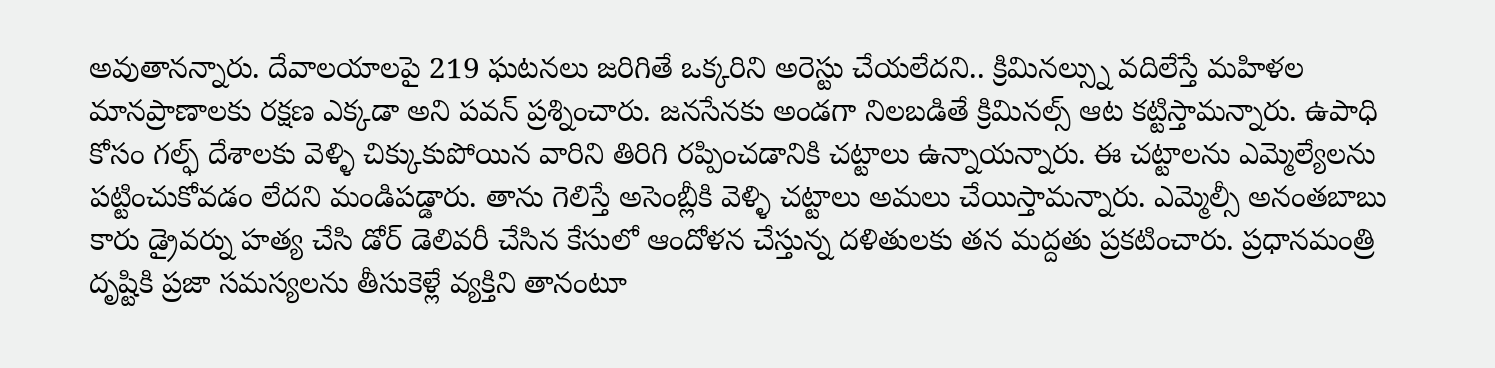అవుతానన్నారు. దేవాలయాలపై 219 ఘటనలు జరిగితే ఒక్కరిని అరెస్టు చేయలేదని.. క్రిమినల్స్ను వదిలేస్తే మహిళల మానప్రాణాలకు రక్షణ ఎక్కడా అని పవన్ ప్రశ్నించారు. జనసేనకు అండగా నిలబడితే క్రిమినల్స్ ఆట కట్టిస్తామన్నారు. ఉపాధి కోసం గల్ఫ్ దేశాలకు వెళ్ళి చిక్కుకుపోయిన వారిని తిరిగి రప్పించడానికి చట్టాలు ఉన్నాయన్నారు. ఈ చట్టాలను ఎమ్మెల్యేలను పట్టించుకోవడం లేదని మండిపడ్డారు. తాను గెలిస్తే అసెంబ్లీకి వెళ్ళి చట్టాలు అమలు చేయిస్తామన్నారు. ఎమ్మెల్సీ అనంతబాబు కారు డ్రైవర్ను హత్య చేసి డోర్ డెలివరీ చేసిన కేసులో ఆందోళన చేస్తున్న దళితులకు తన మద్దతు ప్రకటించారు. ప్రధానమంత్రి దృష్టికి ప్రజా సమస్యలను తీసుకెళ్లే వ్యక్తిని తానంటూ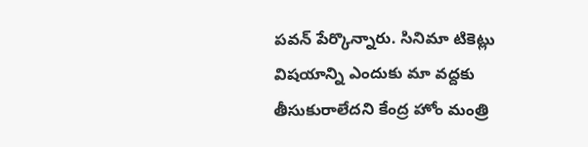పవన్ పేర్కొన్నారు. సినిమా టికెట్లు విషయాన్ని ఎందుకు మా వద్దకు తీసుకురాలేదని కేంద్ర హోం మంత్రి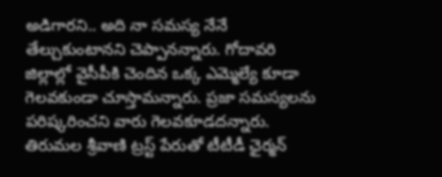అడిగారని.. అది నా సమస్య నేనే తేల్చుకుంటానని చెప్పానన్నారు. గోదావరి జిల్లాల్లో వైసీపీకి చెందిన ఒక్క ఎమ్మెల్యే కూడా గెలవకుండా చూస్తామన్నారు. ప్రజా సమస్యలను పరిష్కరించని వారు గెలవకూడదన్నారు. తిరుమల శ్రీవాణి ట్రస్ట్ పేరుతో టీటీడీ ఛైర్మన్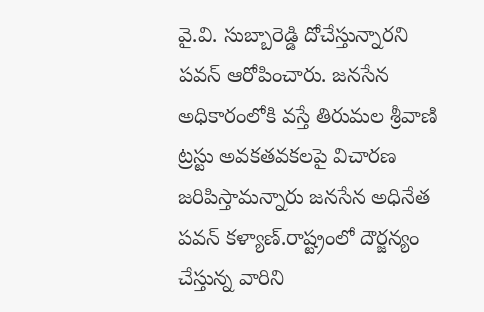వై.వి. సుబ్బారెడ్డి దోచేస్తున్నారని పవన్ ఆరోపించారు. జనసేన అధికారంలోకి వస్తే తిరుమల శ్రీవాణి ట్రస్టు అవకతవకలపై విచారణ జరిపిస్తామన్నారు జనసేన అధినేత పవన్ కళ్యాణ్.రాష్ట్రంలో దౌర్జన్యం చేస్తున్న వారిని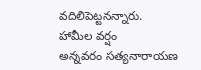వదిలిపెట్టనన్నారు.
హామీల వర్షం
అన్నవరం సత్యనారాయణ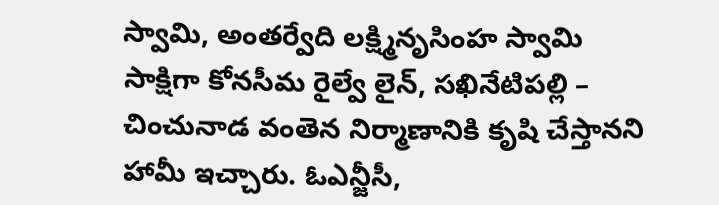స్వామి, అంతర్వేది లక్ష్మినృసింహ స్వామి సాక్షిగా కోనసీమ రైల్వే లైన్, సఖినేటిపల్లి – చించునాడ వంతెన నిర్మాణానికి కృషి చేస్తానని హామీ ఇచ్చారు. ఓఎన్జీసీ,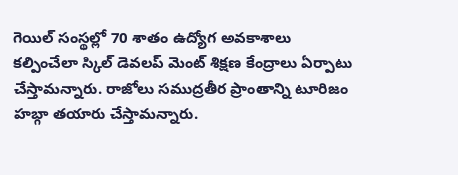గెయిల్ సంస్థల్లో 70 శాతం ఉద్యోగ అవకాశాలు కల్పించేలా స్కిల్ డెవలప్ మెంట్ శిక్షణ కేంద్రాలు ఏర్పాటు చేస్తామన్నారు. రాజోలు సముద్రతీర ప్రాంతాన్ని టూరిజం హబ్గా తయారు చేస్తామన్నారు.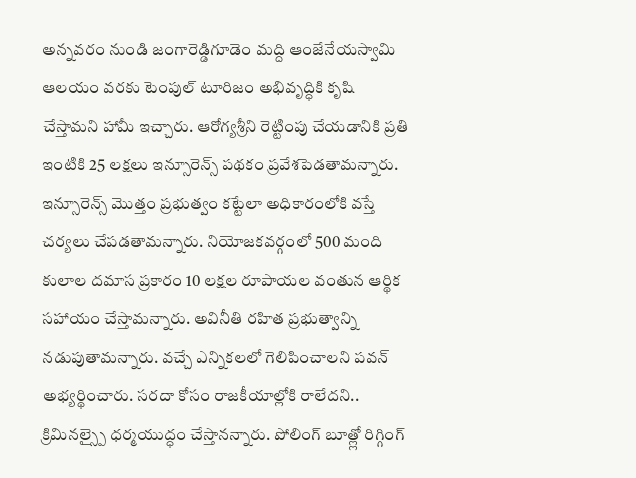అన్నవరం నుండి జంగారెడ్డిగూడెం మద్ది ఆంజేనేయస్వామి ఆలయం వరకు టెంపుల్ టూరిజం అభివృద్ధికి కృషి చేస్తామని హామీ ఇచ్చారు. ఆరోగ్యశ్రీని రెట్టింపు చేయడానికి ప్రతి ఇంటికి 25 లక్షలు ఇన్సూరెన్స్ పథకం ప్రవేశపెడతామన్నారు. ఇన్సూరెన్స్ మొత్తం ప్రభుత్వం కట్టేలా అధికారంలోకి వస్తే చర్యలు చేపడతామన్నారు. నియోజకవర్గంలో 500 మంది కులాల దమాస ప్రకారం 10 లక్షల రూపాయల వంతున ఆర్థిక సహాయం చేస్తామన్నారు. అవినీతి రహిత ప్రభుత్వాన్ని నడుపుతామన్నారు. వచ్చే ఎన్నికలలో గెలిపించాలని పవన్ అభ్యర్థించారు. సరదా కోసం రాజకీయాల్లోకి రాలేదని.. క్రిమినల్స్పై ధర్మయుద్ధం చేస్తానన్నారు. పోలింగ్ బూత్ల్లో రిగ్గింగ్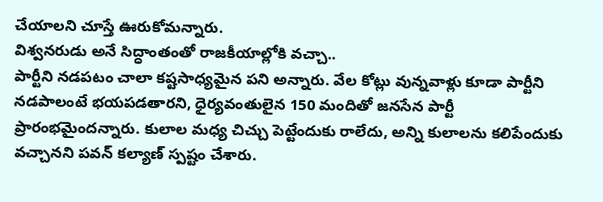చేయాలని చూస్తే ఊరుకోమన్నారు.
విశ్వనరుడు అనే సిద్ధాంతంతో రాజకీయాల్లోకి వచ్చా..
పార్టీని నడపటం చాలా కష్టసాధ్యమైన పని అన్నారు. వేల కోట్లు వున్నవాళ్లు కూడా పార్టీని నడపాలంటే భయపడతారని, ధైర్యవంతులైన 150 మందితో జనసేన పార్టీ ప్రారంభమైందన్నారు. కులాల మధ్య చిచ్చు పెట్టేందుకు రాలేదు, అన్ని కులాలను కలిపేందుకు వచ్చానని పవన్ కల్యాణ్ స్పష్టం చేశారు.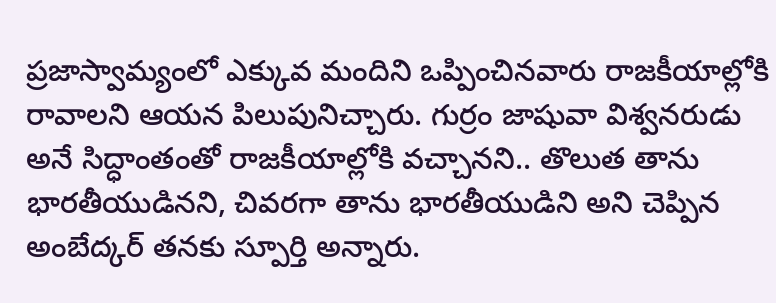ప్రజాస్వామ్యంలో ఎక్కువ మందిని ఒప్పించినవారు రాజకీయాల్లోకి రావాలని ఆయన పిలుపునిచ్చారు. గుర్రం జాషువా విశ్వనరుడు అనే సిద్ధాంతంతో రాజకీయాల్లోకి వచ్చానని.. తొలుత తాను భారతీయుడినని, చివరగా తాను భారతీయుడిని అని చెప్పిన అంబేద్కర్ తనకు స్పూర్తి అన్నారు.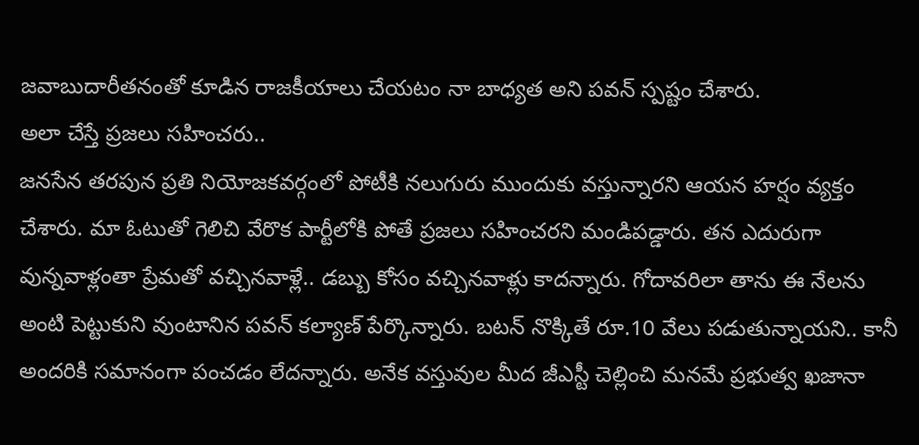జవాబుదారీతనంతో కూడిన రాజకీయాలు చేయటం నా బాధ్యత అని పవన్ స్పష్టం చేశారు.
అలా చేస్తే ప్రజలు సహించరు..
జనసేన తరపున ప్రతి నియోజకవర్గంలో పోటీకి నలుగురు ముందుకు వస్తున్నారని ఆయన హర్షం వ్యక్తం చేశారు. మా ఓటుతో గెలిచి వేరొక పార్టీలోకి పోతే ప్రజలు సహించరని మండిపడ్డారు. తన ఎదురుగా వున్నవాళ్లంతా ప్రేమతో వచ్చినవాళ్లే.. డబ్బు కోసం వచ్చినవాళ్లు కాదన్నారు. గోదావరిలా తాను ఈ నేలను అంటి పెట్టుకుని వుంటానిన పవన్ కల్యాణ్ పేర్కొన్నారు. బటన్ నొక్కితే రూ.10 వేలు పడుతున్నాయని.. కానీ అందరికి సమానంగా పంచడం లేదన్నారు. అనేక వస్తువుల మీద జీఎస్టీ చెల్లించి మనమే ప్రభుత్వ ఖజానా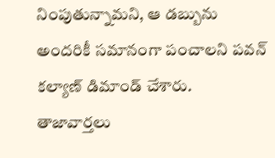నింపుతున్నామని, ఆ డబ్బును అందరికీ సమానంగా పంచాలని పవన్ కల్యాణ్ డిమాండ్ చేశారు.
తాజావార్తలు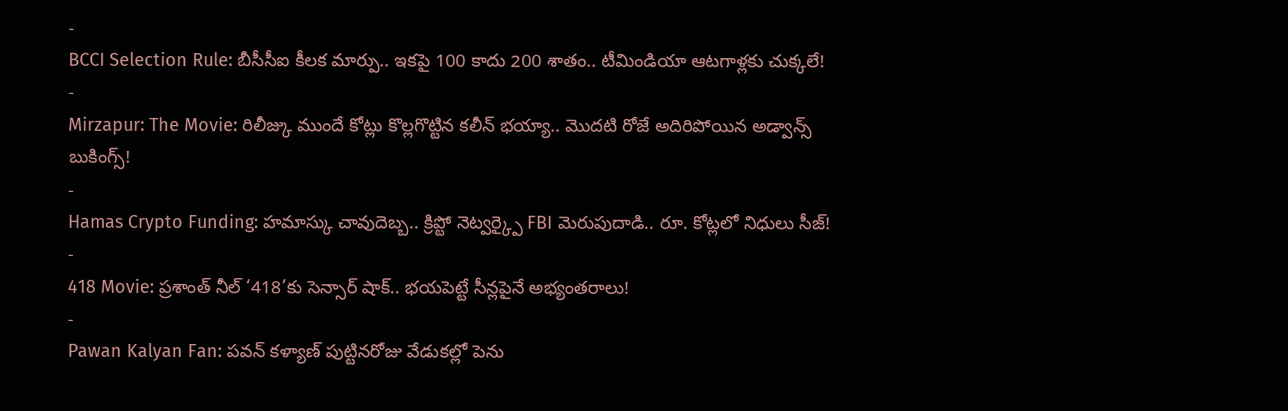-
BCCI Selection Rule: బీసీసీఐ కీలక మార్పు.. ఇకపై 100 కాదు 200 శాతం.. టీమిండియా ఆటగాళ్లకు చుక్కలే!
-
Mirzapur: The Movie: రిలీజ్కు ముందే కోట్లు కొల్లగొట్టిన కలీన్ భయ్యా.. మొదటి రోజే అదిరిపోయిన అడ్వాన్స్ బుకింగ్స్!
-
Hamas Crypto Funding: హమాస్కు చావుదెబ్బ.. క్రిప్టో నెట్వర్క్పై FBI మెరుపుదాడి.. రూ. కోట్లలో నిధులు సీజ్!
-
418 Movie: ప్రశాంత్ నీల్ ‘418’కు సెన్సార్ షాక్.. భయపెట్టే సీన్లపైనే అభ్యంతరాలు!
-
Pawan Kalyan Fan: పవన్ కళ్యాణ్ పుట్టినరోజు వేడుకల్లో పెను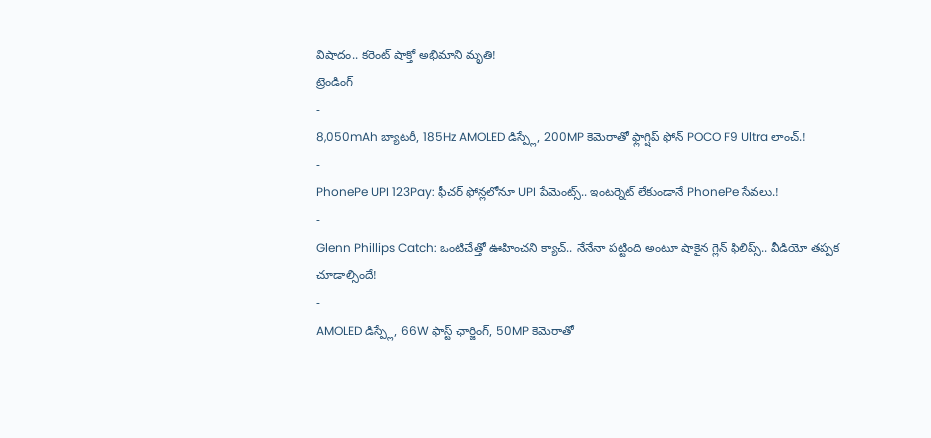విషాదం.. కరెంట్ షాక్తో అభిమాని మృతి!
ట్రెండింగ్
-
8,050mAh బ్యాటరీ, 185Hz AMOLED డిస్ప్లే, 200MP కెమెరాతో ఫ్లాగ్షిప్ ఫోన్ POCO F9 Ultra లాంచ్.!
-
PhonePe UPI 123Pay: ఫీచర్ ఫోన్లలోనూ UPI పేమెంట్స్.. ఇంటర్నెట్ లేకుండానే PhonePe సేవలు.!
-
Glenn Phillips Catch: ఒంటిచేత్తో ఊహించని క్యాచ్.. నేనేనా పట్టింది అంటూ షాకైన గ్లెన్ ఫిలిప్స్.. వీడియో తప్పక చూడాల్సిందే!
-
AMOLED డిస్ప్లే, 66W ఫాస్ట్ ఛార్జింగ్, 50MP కెమెరాతో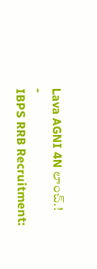Lava AGNI 4N లాంచ్.!
-
IBPS RRB Recruitment: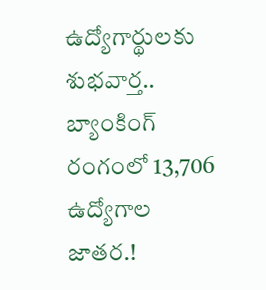ఉద్యోగార్థులకు శుభవార్త.. బ్యాంకింగ్ రంగంలో 13,706 ఉద్యోగాల జాతర.!